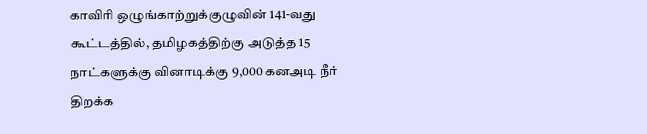காவிரி ஒழுங்காற்றுக்குழுவின் 141-வது கூட்டத்தில், தமிழகத்திற்கு அடுத்த 15 நாட்களுக்கு வினாடிக்கு 9,000 கனஅடி நீர் திறக்க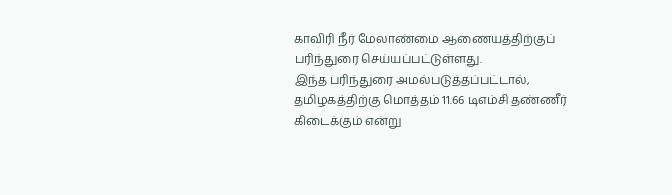காவிரி நீர் மேலாண்மை ஆணையத்திற்குப் பரிந்துரை செய்யப்பட்டுள்ளது.
இந்த பரிந்துரை அமல்படுத்தப்பட்டால், தமிழகத்திற்கு மொத்தம் 11.66 டிஎம்சி தண்ணீர் கிடைக்கும் என்று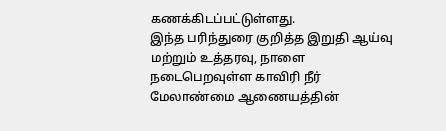கணக்கிடப்பட்டுள்ளது.
இந்த பரிந்துரை குறித்த இறுதி ஆய்வு மற்றும் உத்தரவு, நாளை நடைபெறவுள்ள காவிரி நீர் மேலாண்மை ஆணையத்தின்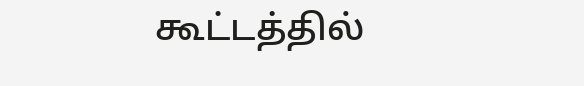கூட்டத்தில்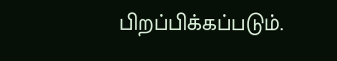பிறப்பிக்கப்படும்.